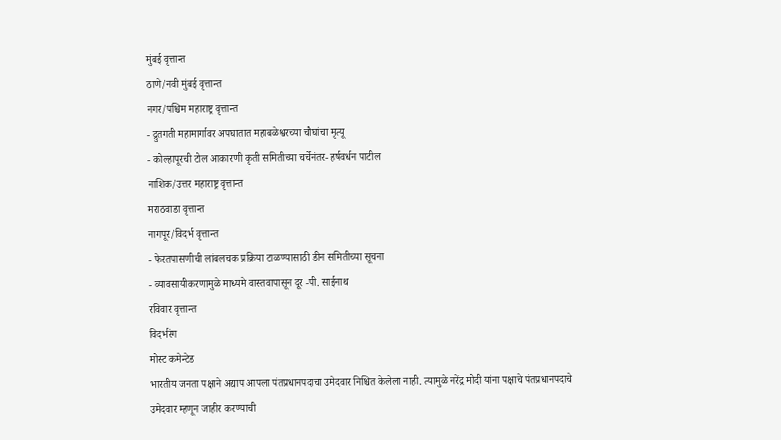मुंबई वृत्तान्त
ठाणे/नवी मुंबई वृत्तान्त
नगर/पश्चिम महाराष्ट्र वृत्तान्त
- द्रुतगती महामार्गावर अपघातात महाबळेश्वरच्या चौघांचा मृत्यू
- कोल्हापूरची टोल आकारणी कृती समितीच्या चर्चेनंतर- हर्षवर्धन पाटील
नाशिक/उत्तर महाराष्ट्र वृत्तान्त
मराठवाडा वृत्तान्त
नागपूर/विदर्भ वृत्तान्त
- फेरतपासणीची लांबलचक प्रक्रिया टाळण्यासाठी डीन समितीच्या सूचना
- व्यावसायीकरणामुळे माध्यमे वास्तवापासून दूर -पी. साईनाथ
रविवार वृत्तान्त
विदर्भरंग
मोस्ट कमेन्टेड
भारतीय जनता पक्षाने अद्याप आपला पंतप्रधानपदाचा उमेदवार निश्चित केलेला नाही. त्यामुळे नरेंद्र मोदी यांना पक्षाचे पंतप्रधानपदाचे उमेदवार म्हणून जाहीर करण्याची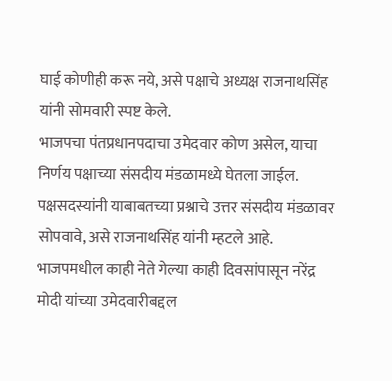घाई कोणीही करू नये, असे पक्षाचे अध्यक्ष राजनाथसिंह यांनी सोमवारी स्पष्ट केले.
भाजपचा पंतप्रधानपदाचा उमेदवार कोण असेल, याचा निर्णय पक्षाच्या संसदीय मंडळामध्ये घेतला जाईल. पक्षसदस्यांनी याबाबतच्या प्रश्नाचे उत्तर संसदीय मंडळावर सोपवावे, असे राजनाथसिंह यांनी म्हटले आहे. भाजपमधील काही नेते गेल्या काही दिवसांपासून नरेंद्र मोदी यांच्या उमेदवारीबद्दल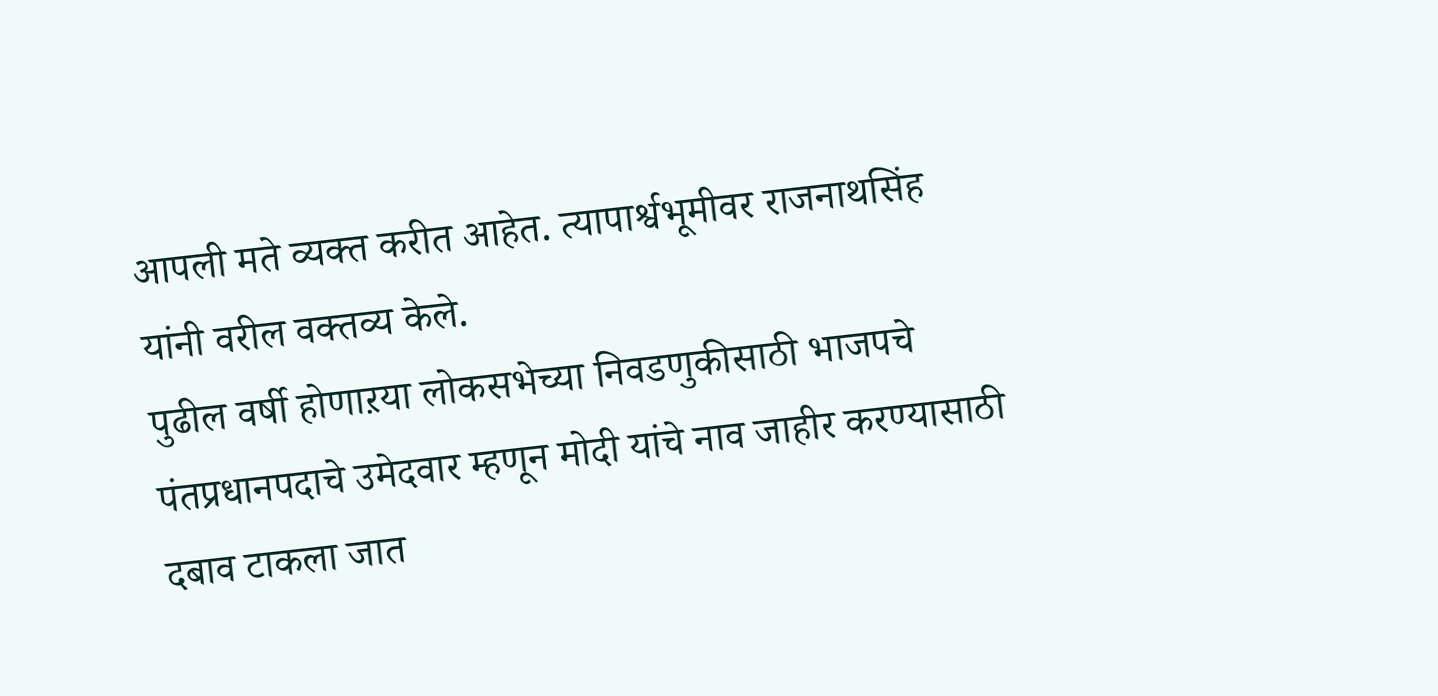आपली मते व्यक्त करीत आहेत. त्यापार्श्वभूमीवर राजनाथसिंह यांनी वरील वक्तव्य केले.
पुढील वर्षी होणाऱया लोकसभेच्या निवडणुकीसाठी भाजपचे पंतप्रधानपदाचे उमेदवार म्हणून मोदी यांचे नाव जाहीर करण्यासाठी दबाव टाकला जात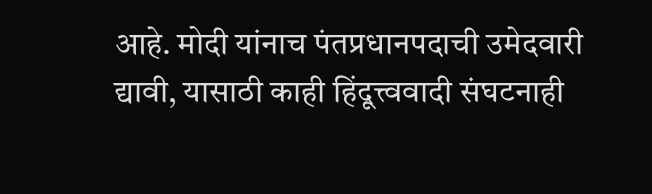आहे. मोदी यांनाच पंतप्रधानपदाची उमेदवारी द्यावी, यासाठी काही हिंदूत्त्ववादी संघटनाही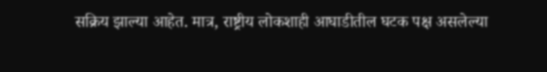सक्रिय झाल्या आहेत. मात्र, राष्ट्रीय लोकशाही आघाडीतील घटक पक्ष असलेल्या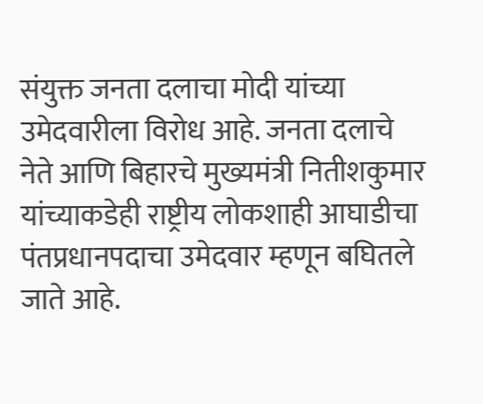संयुक्त जनता दलाचा मोदी यांच्या उमेदवारीला विरोध आहे. जनता दलाचे नेते आणि बिहारचे मुख्यमंत्री नितीशकुमार यांच्याकडेही राष्ट्रीय लोकशाही आघाडीचा पंतप्रधानपदाचा उमेदवार म्हणून बघितले जाते आहे.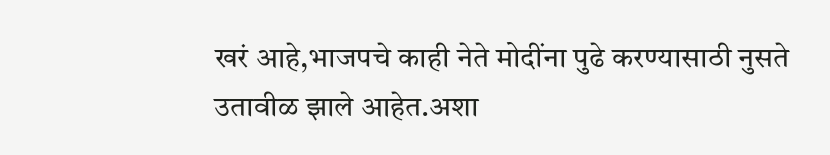खरं आहे,भाजपचे काही नेते मोदींना पुढे करण्यासाठी नुसते उतावीळ झाले आहेत.अशा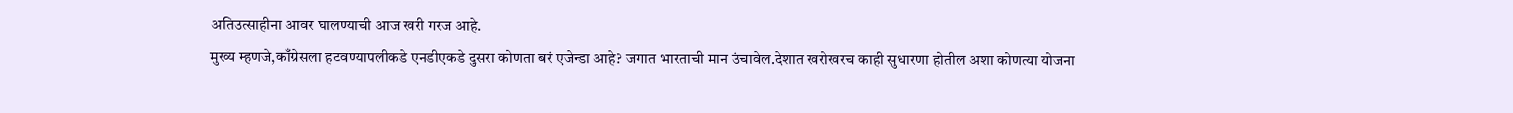अतिउत्साहीना आवर घालण्याची आज खरी गरज आहे.
मुख्य म्हणजे,काँग्रेसला हटवण्यापलीकडे एनडीएकडे दुसरा कोणता बरं एजेन्डा आहे? जगात भारताची मान उंचावेल.देशात खरोखरच काही सुधारणा होतील अशा कोणत्या योजना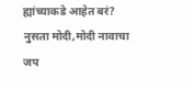ह्यांच्याकडे आहेत बरं? नुसता मोदी,मोदी नावाचा जप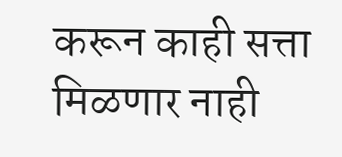करून काही सत्ता मिळणार नाही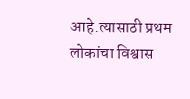आहे.त्यासाठी प्रथम लोकांचा विश्वास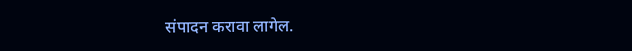संपादन करावा लागेल.